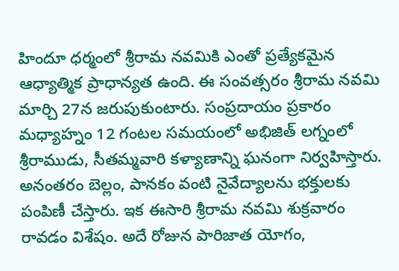హిందూ ధర్మంలో శ్రీరామ నవమికి ఎంతో ప్రత్యేకమైన ఆధ్యాత్మిక ప్రాధాన్యత ఉంది. ఈ సంవత్సరం శ్రీరామ నవమి మార్చి 27న జరుపుకుంటారు. సంప్రదాయం ప్రకారం మధ్యాహ్నం 12 గంటల సమయంలో అభిజిత్ లగ్నంలో శ్రీరాముడు, సీతమ్మవారి కళ్యాణాన్ని ఘనంగా నిర్వహిస్తారు. అనంతరం బెల్లం, పానకం వంటి నైవేద్యాలను భక్తులకు పంపిణీ చేస్తారు. ఇక ఈసారి శ్రీరామ నవమి శుక్రవారం రావడం విశేషం. అదే రోజున పారిజాత యోగం,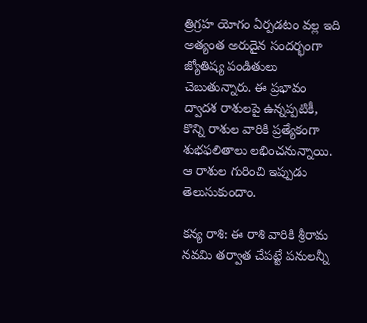త్రిగ్రహ యోగం ఏర్పడటం వల్ల ఇది అత్యంత అరుదైన సందర్భంగా జ్యోతిష్య పండితులు చెబుతున్నారు. ఈ ప్రభావం ద్వాదశ రాశులపై ఉన్నప్పటికీ, కొన్ని రాశుల వారికి ప్రత్యేకంగా శుభఫలితాలు లభించనున్నాయి. ఆ రాశుల గురించి ఇప్పుడు తెలుసుకుందాం.

కన్య రాశి: ఈ రాశి వారికి శ్రీరామ నవమి తర్వాత చేపట్టే పనులన్నీ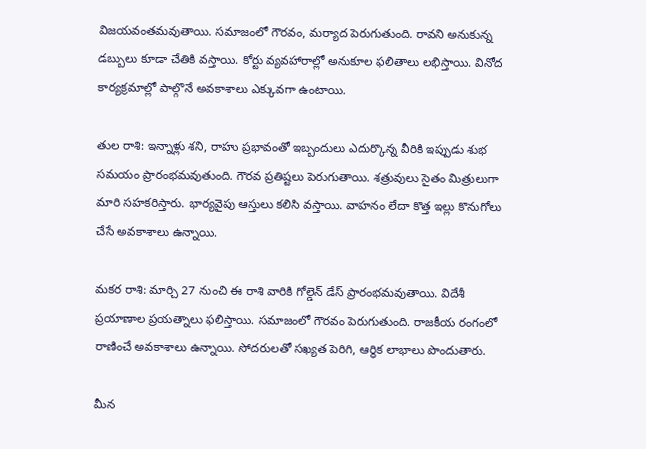విజయవంతమవుతాయి. సమాజంలో గౌరవం, మర్యాద పెరుగుతుంది. రావని అనుకున్న డబ్బులు కూడా చేతికి వస్తాయి. కోర్టు వ్యవహారాల్లో అనుకూల ఫలితాలు లభిస్తాయి. వినోద కార్యక్రమాల్లో పాల్గొనే అవకాశాలు ఎక్కువగా ఉంటాయి.

తుల రాశి: ఇన్నాళ్లు శని, రాహు ప్రభావంతో ఇబ్బందులు ఎదుర్కొన్న వీరికి ఇప్పుడు శుభ సమయం ప్రారంభమవుతుంది. గౌరవ ప్రతిష్టలు పెరుగుతాయి. శత్రువులు సైతం మిత్రులుగా మారి సహకరిస్తారు. భార్యవైపు ఆస్తులు కలిసి వస్తాయి. వాహనం లేదా కొత్త ఇల్లు కొనుగోలు చేసే అవకాశాలు ఉన్నాయి.

మకర రాశి: మార్చి 27 నుంచి ఈ రాశి వారికి గోల్డెన్ డేస్ ప్రారంభమవుతాయి. విదేశీ ప్రయాణాల ప్రయత్నాలు ఫలిస్తాయి. సమాజంలో గౌరవం పెరుగుతుంది. రాజకీయ రంగంలో రాణించే అవకాశాలు ఉన్నాయి. సోదరులతో సఖ్యత పెరిగి, ఆర్థిక లాభాలు పొందుతారు.

మీన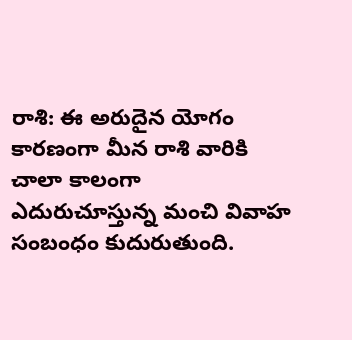రాశి: ఈ అరుదైన యోగం కారణంగా మీన రాశి వారికి చాలా కాలంగా ఎదురుచూస్తున్న మంచి వివాహ సంబంధం కుదురుతుంది.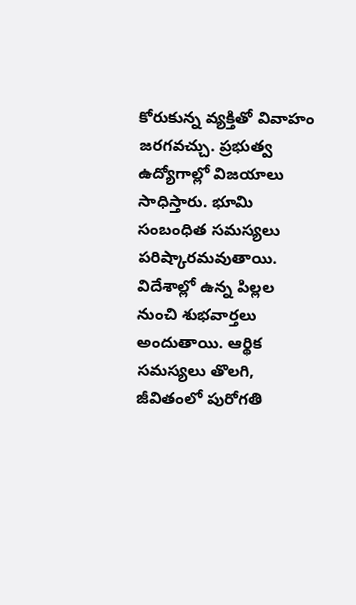కోరుకున్న వ్యక్తితో వివాహం జరగవచ్చు. ప్రభుత్వ ఉద్యోగాల్లో విజయాలు సాధిస్తారు. భూమి సంబంధిత సమస్యలు పరిష్కారమవుతాయి. విదేశాల్లో ఉన్న పిల్లల నుంచి శుభవార్తలు అందుతాయి. ఆర్థిక సమస్యలు తొలగి, జీవితంలో పురోగతి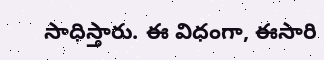సాధిస్తారు. ఈ విధంగా, ఈసారి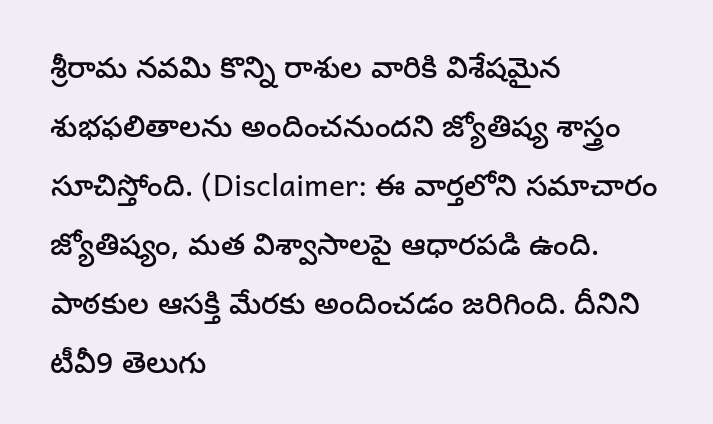శ్రీరామ నవమి కొన్ని రాశుల వారికి విశేషమైన శుభఫలితాలను అందించనుందని జ్యోతిష్య శాస్త్రం సూచిస్తోంది. (Disclaimer: ఈ వార్తలోని సమాచారం జ్యోతిష్యం, మత విశ్వాసాలపై ఆధారపడి ఉంది. పాఠకుల ఆసక్తి మేరకు అందించడం జరిగింది. దీనిని టీవీ9 తెలుగు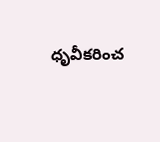ధృవీకరించ